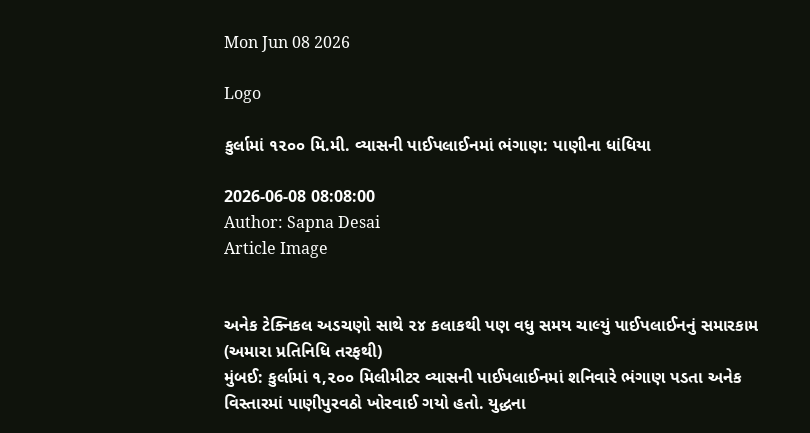Mon Jun 08 2026

Logo

કુર્લામાં ૧૨૦૦ મિ.મી. વ્યાસની પાઈપલાઈનમાં ભંગાણ: પાણીના ધાંધિયા

2026-06-08 08:08:00
Author: Sapna Desai
Article Image


અનેક ટેક્નિકલ અડચણો સાથે ૨૪ કલાકથી પણ વધુ સમય ચાલ્યું પાઈપલાઈનનું સમારકામ
(અમારા પ્રતિનિધિ તરફથી)
મુંબઈ: કુર્લામાં ૧,૨૦૦ મિલીમીટર વ્યાસની પાઈપલાઈનમાં શનિવારે ભંગાણ પડતા અનેક વિસ્તારમાં પાણીપુરવઠો ખોરવાઈ ગયો હતો. યુદ્ધના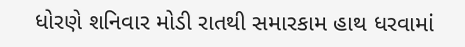ધોરણે શનિવાર મોડી રાતથી સમારકામ હાથ ધરવામાં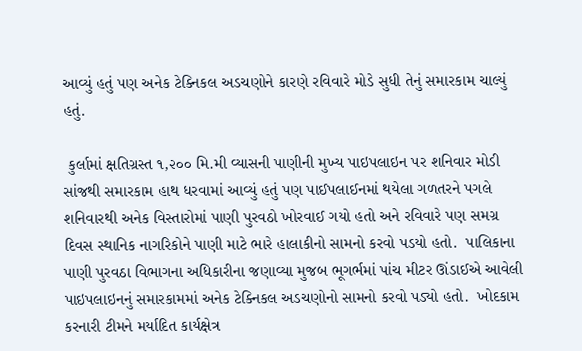આવ્યું હતું પણ અનેક ટેક્નિકલ અડચણોને કારણે રવિવારે મોડે સુધી તેનું સમારકામ ચાલ્યું હતું.

 કુર્લામાં ક્ષતિગ્રસ્ત ૧,૨૦૦ મિ.મી વ્યાસની પાણીની મુખ્ય પાઇપલાઇન પર શનિવાર મોડી સાંજથી સમારકામ હાથ ધરવામાં આવ્યું હતું પણ પાઈપલાઈનમાં થયેલા ગળતરને પગલે શનિવારથી અનેક વિસ્તારોમાં પાણી પુરવઠો ખોરવાઈ ગયો હતો અને રવિવારે પણ સમગ્ર દિવસ સ્થાનિક નાગરિકોને પાણી માટે ભારે હાલાકીનો સામનો કરવો પડયો હતો.  પાલિકાના પાણી પુરવઠા વિભાગના અધિકારીના જણાવ્યા મુજબ ભૂગર્ભમાં પાંચ મીટર ઊંડાઈએ આવેલી પાઇપલાઇનનું સમારકામમાં અનેક ટેક્નિકલ અડચણોનો સામનો કરવો પડ્યો હતો.  ખોદકામ કરનારી ટીમને મર્યાદિત કાર્યક્ષેત્ર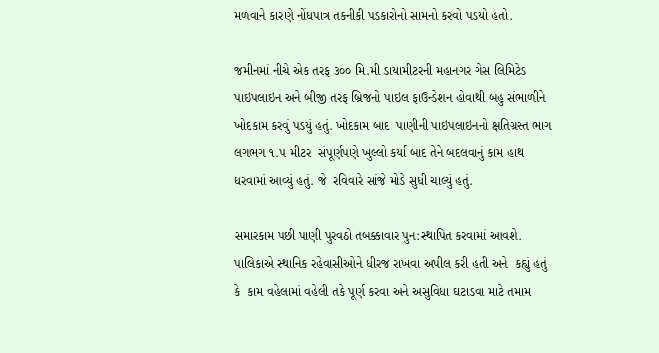મળવાને કારણે નોંધપાત્ર તકનીકી પડકારોનો સામનો કરવો પડયો હતો.

જમીનમાં નીચે એક તરફ ૩૦૦ મિ.મી ડાયામીટરની મહાનગર ગેસ લિમિટેડ પાઇપલાઇન અને બીજી તરફ બ્રિજનો પાઇલ ફાઉન્ડેશન હોવાથી બહુ સંભાળીને ખોદકામ કરવું પડયું હતું. ખોદકામ બાદ  પાણીની પાઇપલાઇનનો ક્ષતિગ્રસ્ત ભાગ લગભગ ૧.૫ મીટર  સંપૂર્ણપણે ખુલ્લો કર્યા બાદ તેને બદલવાનું કામ હાથ ધરવામાં આવ્યું હતું. જે  રવિવારે સાંજે મોડે સુધી ચાલ્યું હતું.

સમારકામ પછી પાણી પુરવઠો તબક્કાવાર પુન:સ્થાપિત કરવામાં આવશે.
પાલિકાએ સ્થાનિક રહેવાસીઓને ધીરજ રાખવા અપીલ કરી હતી અને  કહ્યું હતું કે  કામ વહેલામાં વહેલી તકે પૂર્ણ કરવા અને અસુવિધા ઘટાડવા માટે તમામ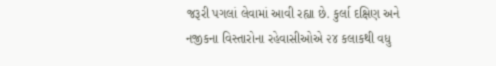જરૂરી પગલાં લેવામાં આવી રહ્યા છે. કુર્લા દક્ષિણ અને નજીકના વિસ્તારોના રહેવાસીઓએ ૨૪ કલાકથી વધુ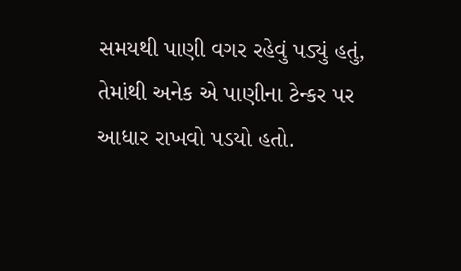સમયથી પાણી વગર રહેવું પડ્યું હતું, તેમાંથી અનેક એ પાણીના ટેન્કર પર આધાર રાખવો પડયો હતો.